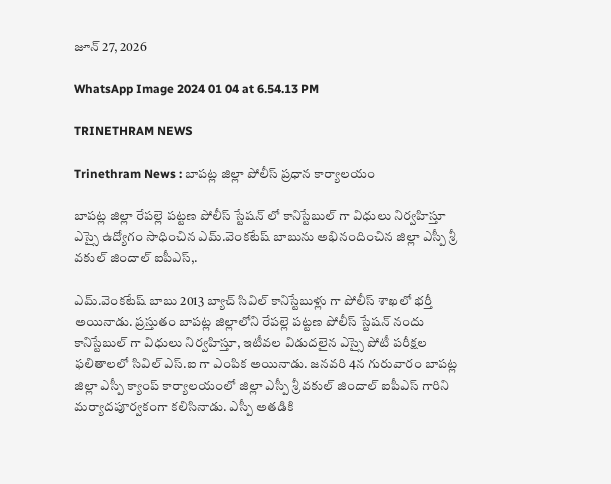జూన్ 27, 2026

WhatsApp Image 2024 01 04 at 6.54.13 PM

TRINETHRAM NEWS

Trinethram News : బాపట్ల జిల్లా పోలీస్ ప్రధాన కార్యాలయం

బాపట్ల జిల్లా రేపల్లె పట్టణ పోలీస్ స్టేషన్ లో కానిస్టేబుల్ గా విధులు నిర్వహిస్తూ ఎస్సై ఉద్యోగం సాధించిన ఎమ్.వెంకటేష్ బాబును అభినందించిన జిల్లా ఎస్పీ శ్రీ వకుల్ జిందాల్ ఐపీఎస్,.

ఎమ్.వెంకటేష్ బాబు 2013 బ్యాచ్ సివిల్ కానిస్టేబుళ్లు గా పోలీస్ శాఖలో భర్తీ అయినాడు. ప్రస్తుతం బాపట్ల జిల్లాలోని రేపల్లె పట్టణ పోలీస్ స్టేషన్ నందు కానిస్టేబుల్ గా విధులు నిర్వహిస్తూ, ఇటీవల విడుదలైన ఎస్సై పోటీ పరీక్షల ఫలితాలలో సివిల్ ఎస్.ఐ గా ఎంపిక అయినాడు. జనవరి 4న గురువారం బాపట్ల జిల్లా ఎస్పీ క్యాంప్ కార్యాలయంలో జిల్లా ఎస్పీ శ్రీ వకుల్ జిందాల్ ఐపీఎస్ గారిని మర్యాదపూర్వకంగా కలిసినాడు. ఎస్పీ అతడికి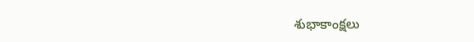శుభాకాంక్షలు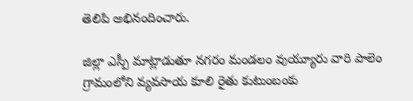తెలిపి అభినందించారు.

జిల్లా ఎస్పీ మాట్లాడుతూ నగరం మండలం వుయ్యూరు వారి పాలెం గ్రామంలోని వ్యవసాయ కూలి రైతు కుటుంబంకు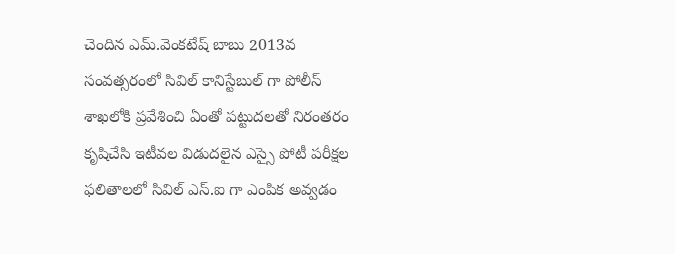చెందిన ఎమ్.వెంకటేష్ బాబు 2013వ సంవత్సరంలో సివిల్ కానిస్టేబుల్ గా పోలీస్ శాఖలోకి ప్రవేశించి ఏంతో పట్టుదలతో నిరంతరం కృషిచేసి ఇటీవల విడుదలైన ఎస్సై పోటీ పరీక్షల ఫలితాలలో సివిల్ ఎస్.ఐ గా ఎంపిక అవ్వడం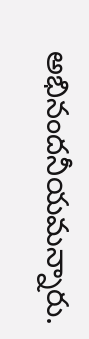అభినందనీయమన్నారు.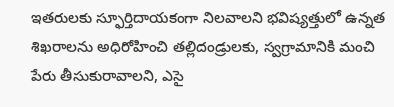ఇతరులకు స్ఫూర్తిదాయకంగా నిలవాలని భవిష్యత్తులో ఉన్నత శిఖరాలను అధిరోహించి తల్లిదండ్రులకు, స్వగ్రామానికి మంచి పేరు తీసుకురావాలని, ఎసై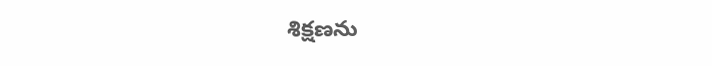శిక్షణను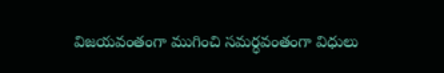విజయవంతంగా ముగించి సమర్ధవంతంగా విధులు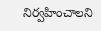నిర్వహించాలని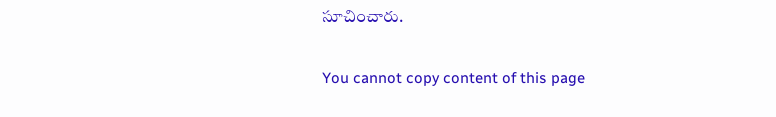సూచించారు.

You cannot copy content of this page